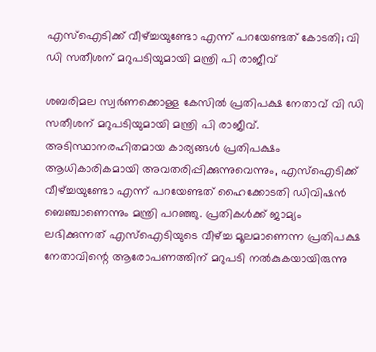എസ്ഐടിക്ക് വീഴ്ച്ചയുണ്ടോ എന്ന് പറയേണ്ടത് കോടതി; വി ഡി സതീശന് മറുപടിയുമായി മന്ത്രി പി രാജീവ്

ശബരിമല സ്വർണക്കൊള്ള കേസിൽ പ്രതിപക്ഷ നേതാവ് വി ഡി സതീശന് മറുപടിയുമായി മന്ത്രി പി രാജീവ്. അടിസ്ഥാനരഹിതമായ കാര്യങ്ങൾ പ്രതിപക്ഷം ആധികാരികമായി അവതരിപ്പിക്കുന്നുവെന്നും, എസ്ഐടിക്ക് വീഴ്ച്ചയുണ്ടോ എന്ന് പറയേണ്ടത് ഹൈക്കോടതി ഡിവിഷൻ ബെഞ്ചാണെന്നും മന്ത്രി പറഞ്ഞു. പ്രതികൾക്ക് ജാമ്യം ലഭിക്കുന്നത് എസ്ഐടിയുടെ വീഴ്ച്ച മൂലമാണെന്ന പ്രതിപക്ഷ നേതാവിന്റെ ആരോപണത്തിന് മറുപടി നൽകുകയായിരുന്നു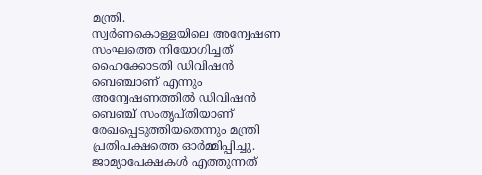മന്ത്രി.
സ്വർണകൊള്ളയിലെ അന്വേഷണ സംഘത്തെ നിയോഗിച്ചത് ഹൈക്കോടതി ഡിവിഷൻ ബെഞ്ചാണ് എന്നും അന്വേഷണത്തിൽ ഡിവിഷൻ ബെഞ്ച് സംതൃപ്തിയാണ് രേഖപ്പെടുത്തിയതെന്നും മന്ത്രി പ്രതിപക്ഷത്തെ ഓർമ്മിപ്പിച്ചു. ജാമ്യാപേക്ഷകൾ എത്തുന്നത്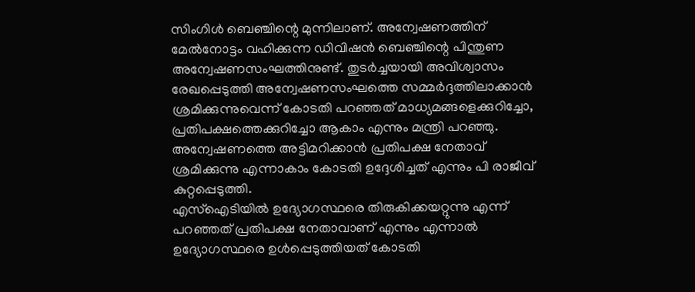സിംഗിൾ ബെഞ്ചിന്റെ മുന്നിലാണ്. അന്വേഷണത്തിന് മേൽനോട്ടം വഹിക്കുന്ന ഡിവിഷൻ ബെഞ്ചിന്റെ പിന്തുണ അന്വേഷണസംഘത്തിനുണ്ട്. തുടർച്ചയായി അവിശ്വാസം രേഖപ്പെടുത്തി അന്വേഷണസംഘത്തെ സമ്മർദ്ദത്തിലാക്കാൻ ശ്രമിക്കുന്നുവെന്ന് കോടതി പറഞ്ഞത് മാധ്യമങ്ങളെക്കുറിച്ചോ, പ്രതിപക്ഷത്തെക്കുറിച്ചോ ആകാം എന്നും മന്ത്രി പറഞ്ഞു. അന്വേഷണത്തെ അട്ടിമറിക്കാൻ പ്രതിപക്ഷ നേതാവ് ശ്രമിക്കുന്നു എന്നാകാം കോടതി ഉദ്ദേശിച്ചത് എന്നും പി രാജീവ് കുറ്റപ്പെടുത്തി.
എസ്ഐടിയിൽ ഉദ്യോഗസ്ഥരെ തിരുകിക്കയറ്റുന്നു എന്ന് പറഞ്ഞത് പ്രതിപക്ഷ നേതാവാണ് എന്നും എന്നാൽ ഉദ്യോഗസ്ഥരെ ഉൾപ്പെടുത്തിയത് കോടതി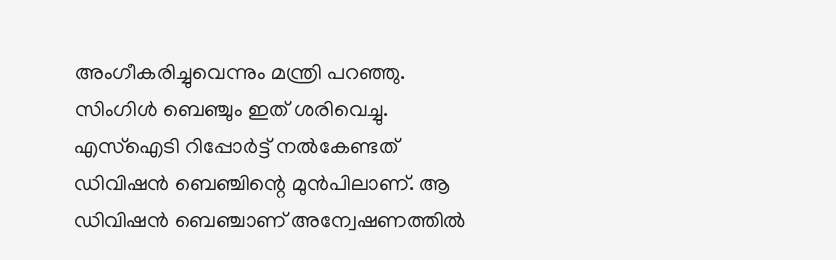അംഗീകരിച്ചുവെന്നും മന്ത്രി പറഞ്ഞു. സിംഗിൾ ബെഞ്ചും ഇത് ശരിവെച്ചു. എസ്ഐടി റിപ്പോർട്ട് നൽകേണ്ടത് ഡിവിഷൻ ബെഞ്ചിന്റെ മുൻപിലാണ്. ആ ഡിവിഷൻ ബെഞ്ചാണ് അന്വേഷണത്തിൽ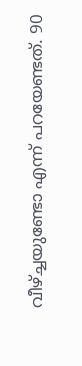വീഴ്ച്ചയുണ്ടോ എന്ന് പറയേണ്ടത്. 90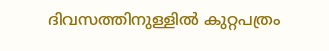ദിവസത്തിനുള്ളിൽ കുറ്റപത്രം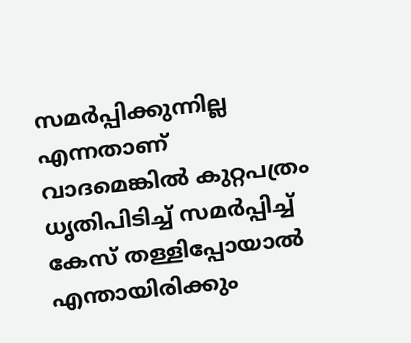സമർപ്പിക്കുന്നില്ല എന്നതാണ് വാദമെങ്കിൽ കുറ്റപത്രം ധൃതിപിടിച്ച് സമർപ്പിച്ച് കേസ് തള്ളിപ്പോയാൽ എന്തായിരിക്കും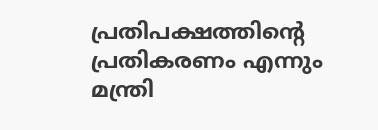പ്രതിപക്ഷത്തിന്റെ പ്രതികരണം എന്നും മന്ത്രി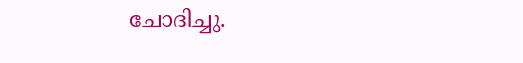ചോദിച്ചു.